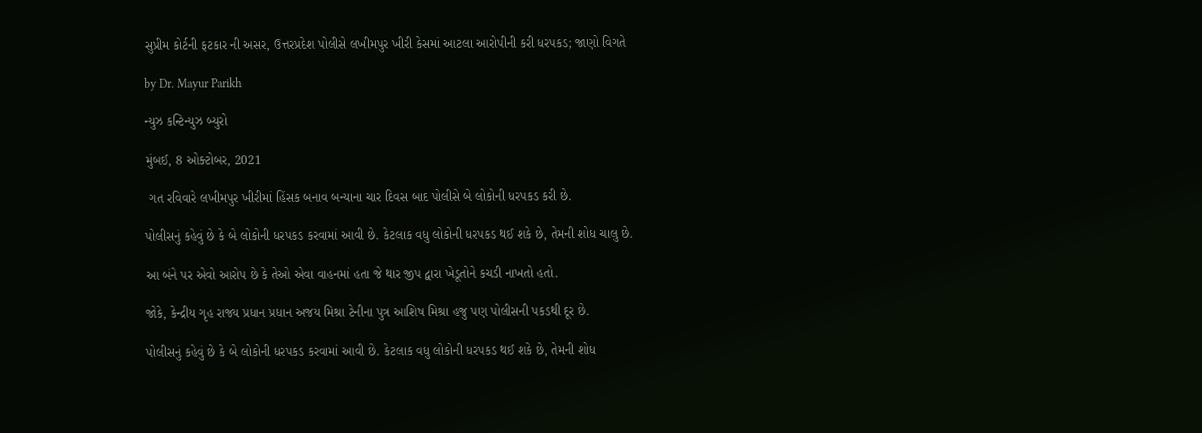સુપ્રીમ કોર્ટની ફટકાર ની અસર, ઉત્તરપ્રદેશ પોલીસે લખીમપુર ખીરી કેસમાં આટલા આરોપીની કરી ધરપકડ; જાણો વિગતે

by Dr. Mayur Parikh

ન્યુઝ કન્ટિન્યુઝ બ્યુરો

મુંબઈ, 8 ઓક્ટોબર, 2021

 ગત રવિવારે લખીમપુર ખીરીમાં હિંસક બનાવ બન્યાના ચાર દિવસ બાદ પોલીસે બે લોકોની ધરપકડ કરી છે.

પોલીસનું કહેવું છે કે બે લોકોની ધરપકડ કરવામાં આવી છે. કેટલાક વધુ લોકોની ધરપકડ થઈ શકે છે, તેમની શોધ ચાલુ છે.

આ બંને પર એવો આરોપ છે કે તેઓ એવા વાહનમાં હતા જે થાર જીપ દ્વારા ખેડૂતોને કચડી નાખતો હતો.

જોકે, કેન્દ્રીય ગૃહ રાજ્ય પ્રધાન પ્રધાન અજય મિશ્રા ટેનીના પુત્ર આશિષ મિશ્રા હજુ પણ પોલીસની પકડથી દૂર છે.

પોલીસનું કહેવું છે કે બે લોકોની ધરપકડ કરવામાં આવી છે. કેટલાક વધુ લોકોની ધરપકડ થઈ શકે છે, તેમની શોધ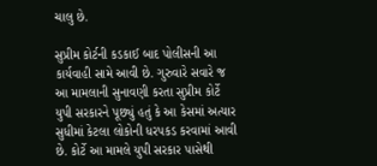ચાલુ છે.

સુપ્રીમ કોર્ટની કડકાઈ બાદ પોલીસની આ કાર્યવાહી સામે આવી છે. ગુરુવારે સવારે જ આ મામલાની સુનાવણી કરતા સુપ્રીમ કોર્ટે યુપી સરકારને પૂછ્યું હતું કે આ કેસમાં અત્યાર સુધીમાં કેટલા લોકોની ધરપકડ કરવામાં આવી છે. કોર્ટે આ મામલે યુપી સરકાર પાસેથી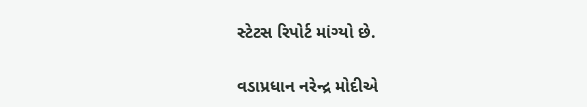સ્ટેટસ રિપોર્ટ માંગ્યો છે.

વડાપ્રધાન નરેન્દ્ર મોદીએ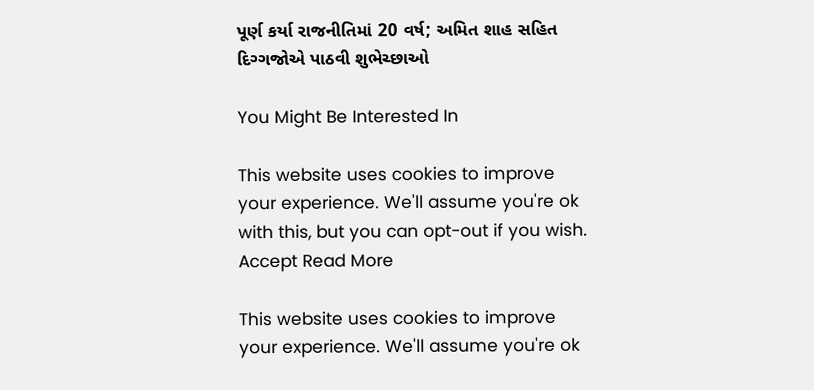પૂર્ણ કર્યા રાજનીતિમાં 20 વર્ષ; અમિત શાહ સહિત દિગ્ગજોએ પાઠવી શુભેચ્છાઓ

You Might Be Interested In

This website uses cookies to improve your experience. We'll assume you're ok with this, but you can opt-out if you wish. Accept Read More

This website uses cookies to improve your experience. We'll assume you're ok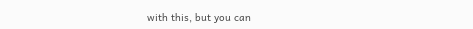with this, but you can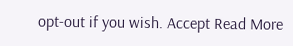opt-out if you wish. Accept Read More